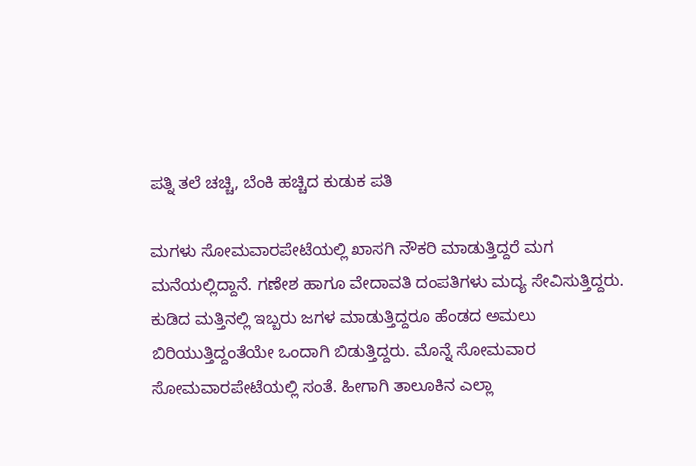ಪತ್ನಿ ತಲೆ ಚಚ್ಚಿ, ಬೆಂಕಿ ಹಚ್ಚಿದ ಕುಡುಕ ಪತಿ

ಮಗಳು ಸೋಮವಾರಪೇಟೆಯಲ್ಲಿ ಖಾಸಗಿ ನೌಕರಿ ಮಾಡುತ್ತಿದ್ದರೆ ಮಗ ಮನೆಯಲ್ಲಿದ್ದಾನೆ. ಗಣೇಶ ಹಾಗೂ ವೇದಾವತಿ ದಂಪತಿಗಳು ಮದ್ಯ ಸೇವಿಸುತ್ತಿದ್ದರು. ಕುಡಿದ ಮತ್ತಿನಲ್ಲಿ ಇಬ್ಬರು ಜಗಳ ಮಾಡುತ್ತಿದ್ದರೂ ಹೆಂಡದ ಅಮಲು ಬಿರಿಯುತ್ತಿದ್ದಂತೆಯೇ ಒಂದಾಗಿ ಬಿಡುತ್ತಿದ್ದರು. ಮೊನ್ನೆ ಸೋಮವಾರ ಸೋಮವಾರಪೇಟೆಯಲ್ಲಿ ಸಂತೆ. ಹೀಗಾಗಿ ತಾಲೂಕಿನ ಎಲ್ಲಾ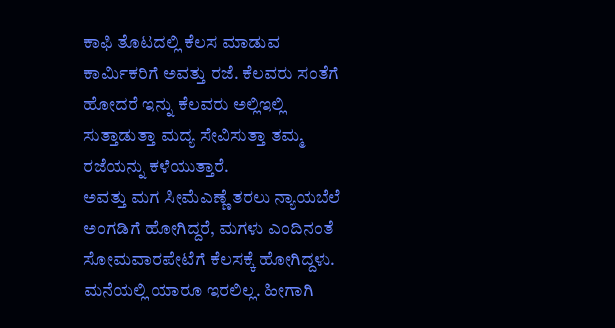ಕಾಫಿ ತೊಟದಲ್ಲಿ ಕೆಲಸ ಮಾಡುವ ಕಾರ್ಮಿಕರಿಗೆ ಅವತ್ತು ರಜೆ. ಕೆಲವರು ಸಂತೆಗೆ ಹೋದರೆ ಇನ್ನು ಕೆಲವರು ಅಲ್ಲಿಇಲ್ಲಿ ಸುತ್ತಾಡುತ್ತಾ ಮದ್ಯ ಸೇವಿಸುತ್ತಾ ತಮ್ಮ ರಜೆಯನ್ನು ಕಳೆಯುತ್ತಾರೆ.
ಅವತ್ತು ಮಗ ಸೀಮೆಎಣ್ಣೆ ತರಲು ನ್ಯಾಯಬೆಲೆ ಅಂಗಡಿಗೆ ಹೋಗಿದ್ದರೆ, ಮಗಳು ಎಂದಿನಂತೆ ಸೋಮವಾರಪೇಟೆಗೆ ಕೆಲಸಕ್ಕೆ ಹೋಗಿದ್ದಳು. ಮನೆಯಲ್ಲಿ ಯಾರೂ ಇರಲಿಲ್ಲ. ಹೀಗಾಗಿ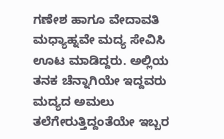ಗಣೇಶ ಹಾಗೂ ವೇದಾವತಿ ಮಧ್ಯಾಹ್ನವೇ ಮದ್ಯ ಸೇವಿಸಿ ಊಟ ಮಾಡಿದ್ದರು. ಅಲ್ಲಿಯ ತನಕ ಚೆನ್ನಾಗಿಯೇ ಇದ್ದವರು ಮದ್ಯದ ಅಮಲು ತಲೆಗೇರುತ್ತಿದ್ದಂತೆಯೇ ಇಬ್ಬರ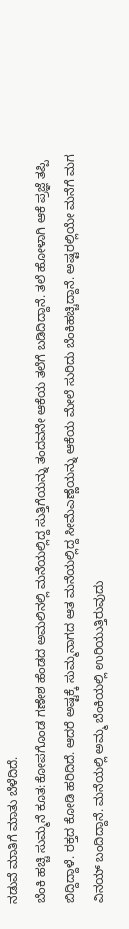ನಡುವೆ ಮಾತಿಗೆ ಮಾತು ಬೆಳೆದಿದೆ.
ಬೆಂಕಿ ಹಚ್ಚಿ ಸುಮ್ಮನೆ ಕೂತ:ಕೋಪಗೊಂಡ ಗಣೇಶ ಹೆಂಡದ ಅಮಲಿನಲ್ಲಿ ಮನೆಯಲ್ಲಿದ್ದ ಸುತ್ತಿಗೆಯನ್ನು ತಂದವನೇ ಆಕೆಯ ತಲೆಗೆ ಬಡಿದಿದ್ದಾನೆ. ತಲೆ ಹೋಳಾಗಿ ಆಕೆ ಪ್ರಜ್ಞೆ ತಪ್ಪಿ ಬಿದ್ದಿದ್ದಾಳೆ. ರಕ್ತದ ಕೋಡಿ ಹರಿದಿದೆ. ಆದರೆ ಅಷ್ಟಕ್ಕೆ ಸುಮ್ಮನಾಗದ ಆತ ಮನೆಯಲ್ಲಿದ್ದ ಸೀಮೆಎಣ್ಣೆಯನ್ನು ಆಕೆಯ ಮೇಲೆ ಸುರಿದು ಬೆಂಕಿಹಚ್ಚಿದ್ದಾನೆ. ಅಷ್ಟರಲ್ಲಿಯೇ ಮನೆಗೆ ಮಗ ವಿನಯ್ ಬಂದಿದ್ದಾನೆ. ಮನೆಯಲ್ಲಿ ಅಮ್ಮ ಬೆಂಕಿಯಲ್ಲಿ ಉರಿಯುತ್ತಿರುವುದು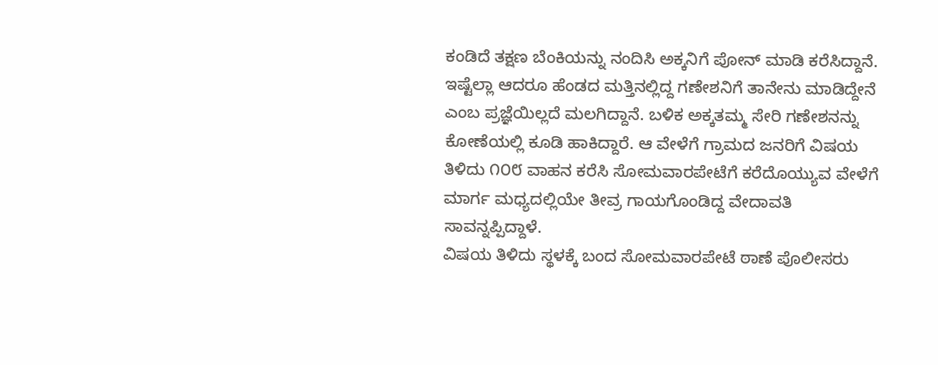ಕಂಡಿದೆ ತಕ್ಷಣ ಬೆಂಕಿಯನ್ನು ನಂದಿಸಿ ಅಕ್ಕನಿಗೆ ಪೋನ್ ಮಾಡಿ ಕರೆಸಿದ್ದಾನೆ.
ಇಷ್ಟೆಲ್ಲಾ ಆದರೂ ಹೆಂಡದ ಮತ್ತಿನಲ್ಲಿದ್ದ ಗಣೇಶನಿಗೆ ತಾನೇನು ಮಾಡಿದ್ದೇನೆ ಎಂಬ ಪ್ರಜ್ಞೆಯಿಲ್ಲದೆ ಮಲಗಿದ್ದಾನೆ. ಬಳಿಕ ಅಕ್ಕತಮ್ಮ ಸೇರಿ ಗಣೇಶನನ್ನು ಕೋಣೆಯಲ್ಲಿ ಕೂಡಿ ಹಾಕಿದ್ದಾರೆ. ಆ ವೇಳೆಗೆ ಗ್ರಾಮದ ಜನರಿಗೆ ವಿಷಯ ತಿಳಿದು ೧೦೮ ವಾಹನ ಕರೆಸಿ ಸೋಮವಾರಪೇಟೆಗೆ ಕರೆದೊಯ್ಯುವ ವೇಳೆಗೆ ಮಾರ್ಗ ಮಧ್ಯದಲ್ಲಿಯೇ ತೀವ್ರ ಗಾಯಗೊಂಡಿದ್ದ ವೇದಾವತಿ ಸಾವನ್ನಪ್ಪಿದ್ದಾಳೆ.
ವಿಷಯ ತಿಳಿದು ಸ್ಥಳಕ್ಕೆ ಬಂದ ಸೋಮವಾರಪೇಟೆ ಠಾಣೆ ಪೊಲೀಸರು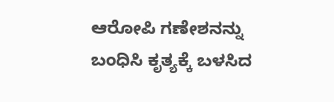ಆರೋಪಿ ಗಣೇಶನನ್ನು ಬಂಧಿಸಿ ಕೃತ್ಯಕ್ಕೆ ಬಳಸಿದ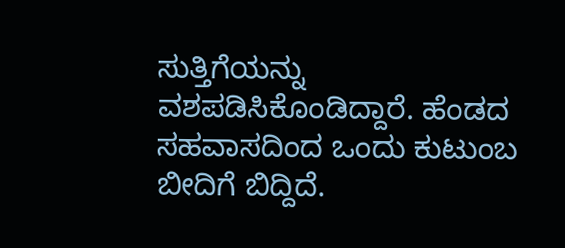ಸುತ್ತಿಗೆಯನ್ನು ವಶಪಡಿಸಿಕೊಂಡಿದ್ದಾರೆ. ಹೆಂಡದ ಸಹವಾಸದಿಂದ ಒಂದು ಕುಟುಂಬ ಬೀದಿಗೆ ಬಿದ್ದಿದೆ.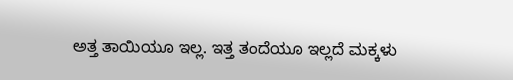ಅತ್ತ ತಾಯಿಯೂ ಇಲ್ಲ. ಇತ್ತ ತಂದೆಯೂ ಇಲ್ಲದೆ ಮಕ್ಕಳು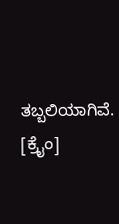ತಬ್ಬಲಿಯಾಗಿವೆ. [ಕ್ರೈಂ]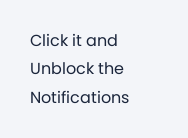Click it and Unblock the Notifications